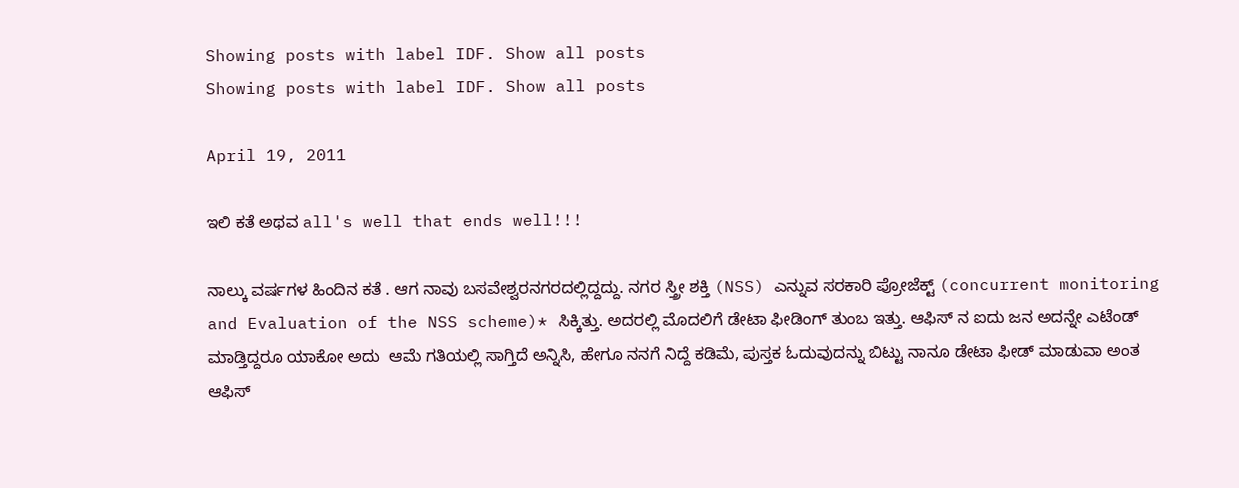Showing posts with label IDF. Show all posts
Showing posts with label IDF. Show all posts

April 19, 2011

ಇಲಿ ಕತೆ ಅಥವ all's well that ends well!!!

ನಾಲ್ಕು ವರ್ಷಗಳ ಹಿಂದಿನ ಕತೆ . ಆಗ ನಾವು ಬಸವೇಶ್ವರನಗರದಲ್ಲಿದ್ದದ್ದು. ನಗರ ಸ್ತ್ರೀ ಶಕ್ತಿ (NSS) ಎನ್ನುವ ಸರಕಾರಿ ಪ್ರೋಜೆಕ್ಟ್ (concurrent monitoring and Evaluation of the NSS scheme)* ಸಿಕ್ಕಿತ್ತು. ಅದರಲ್ಲಿ ಮೊದಲಿಗೆ ಡೇಟಾ ಫೀಡಿಂಗ್ ತುಂಬ ಇತ್ತು. ಆಫಿಸ್ ನ ಐದು ಜನ ಅದನ್ನೇ ಎಟೆಂಡ್ ಮಾಡ್ತಿದ್ದರೂ ಯಾಕೋ ಅದು  ಆಮೆ ಗತಿಯಲ್ಲಿ ಸಾಗ್ತಿದೆ ಅನ್ನಿಸಿ, ಹೇಗೂ ನನಗೆ ನಿದ್ದೆ ಕಡಿಮೆ, ಪುಸ್ತಕ ಓದುವುದನ್ನು ಬಿಟ್ಟು ನಾನೂ ಡೇಟಾ ಫೀಡ್ ಮಾಡುವಾ ಅಂತ ಆಫಿಸ್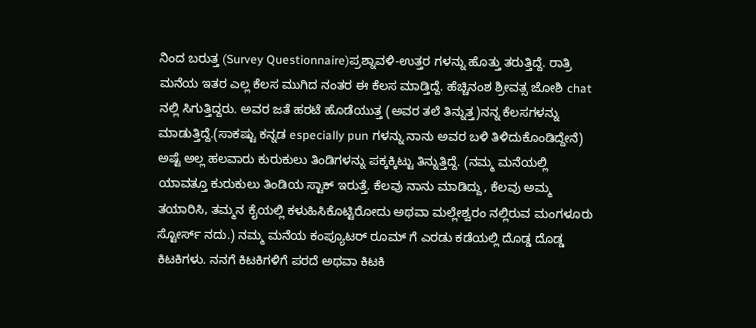ನಿಂದ ಬರುತ್ತ (Survey Questionnaire)ಪ್ರಶ್ನಾವಳಿ-ಉತ್ತರ ಗಳನ್ನು ಹೊತ್ತು ತರುತ್ತಿದ್ದೆ. ರಾತ್ರಿ ಮನೆಯ ಇತರ ಎಲ್ಲ ಕೆಲಸ ಮುಗಿದ ನಂತರ ಈ ಕೆಲಸ ಮಾಡ್ತಿದ್ದೆ. ಹೆಚ್ಚಿನಂಶ ಶ್ರೀವತ್ಸ ಜೋಶಿ chat ನಲ್ಲಿ ಸಿಗುತ್ತಿದ್ದರು. ಅವರ ಜತೆ ಹರಟೆ ಹೊಡೆಯುತ್ತ (ಅವರ ತಲೆ ತಿನ್ನುತ್ತ)ನನ್ನ ಕೆಲಸಗಳನ್ನು ಮಾಡುತ್ತಿದ್ದೆ.(ಸಾಕಷ್ಟು ಕನ್ನಡ especially pun ಗಳನ್ನು ನಾನು ಅವರ ಬಳಿ ತಿಳಿದುಕೊಂಡಿದ್ದೇನೆ) ಅಷ್ಟೆ ಅಲ್ಲ ಹಲವಾರು ಕುರುಕುಲು ತಿಂಡಿಗಳನ್ನು ಪಕ್ಕಕ್ಕಿಟ್ಟು ತಿನ್ನುತ್ತಿದ್ದೆ. (ನಮ್ಮ ಮನೆಯಲ್ಲಿ ಯಾವತ್ತೂ ಕುರುಕುಲು ತಿಂಡಿಯ ಸ್ಟಾಕ್ ಇರುತ್ತೆ. ಕೆಲವು ನಾನು ಮಾಡಿದ್ದು, ಕೆಲವು ಅಮ್ಮ ತಯಾರಿಸಿ, ತಮ್ಮನ ಕೈಯಲ್ಲಿ ಕಳುಹಿಸಿಕೊಟ್ಟಿರೋದು ಅಥವಾ ಮಲ್ಲೇಶ್ವರಂ ನಲ್ಲಿರುವ ಮಂಗಳೂರು ಸ್ಟೋರ್ಸ್ ನದು.) ನಮ್ಮ ಮನೆಯ ಕಂಪ್ಯೂಟರ್ ರೂಮ್ ಗೆ ಎರಡು ಕಡೆಯಲ್ಲಿ ದೊಡ್ಡ ದೊಡ್ಡ ಕಿಟಕಿಗಳು. ನನಗೆ ಕಿಟಕಿಗಳಿಗೆ ಪರದೆ ಅಥವಾ ಕಿಟಕಿ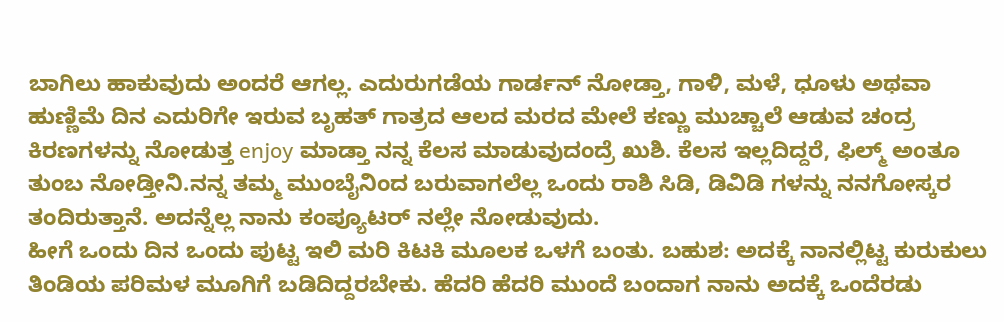ಬಾಗಿಲು ಹಾಕುವುದು ಅಂದರೆ ಆಗಲ್ಲ. ಎದುರುಗಡೆಯ ಗಾರ್ಡನ್ ನೋಡ್ತಾ, ಗಾಳಿ, ಮಳೆ, ಧೂಳು ಅಥವಾ ಹುಣ್ಣಿಮೆ ದಿನ ಎದುರಿಗೇ ಇರುವ ಬೃಹತ್ ಗಾತ್ರದ ಆಲದ ಮರದ ಮೇಲೆ ಕಣ್ಣು ಮುಚ್ಚಾಲೆ ಆಡುವ ಚಂದ್ರ ಕಿರಣಗಳನ್ನು ನೋಡುತ್ತ enjoy ಮಾಡ್ತಾ ನನ್ನ ಕೆಲಸ ಮಾಡುವುದಂದ್ರೆ ಖುಶಿ. ಕೆಲಸ ಇಲ್ಲದಿದ್ದರೆ, ಫಿಲ್ಮ್ ಅಂತೂ ತುಂಬ ನೋಡ್ತೀನಿ.ನನ್ನ ತಮ್ಮ ಮುಂಬೈನಿಂದ ಬರುವಾಗಲೆಲ್ಲ ಒಂದು ರಾಶಿ ಸಿಡಿ, ಡಿವಿಡಿ ಗಳನ್ನು ನನಗೋಸ್ಕರ ತಂದಿರುತ್ತಾನೆ. ಅದನ್ನೆಲ್ಲ ನಾನು ಕಂಪ್ಯೂಟರ್ ನಲ್ಲೇ ನೋಡುವುದು.
ಹೀಗೆ ಒಂದು ದಿನ ಒಂದು ಪುಟ್ಟ ಇಲಿ ಮರಿ ಕಿಟಕಿ ಮೂಲಕ ಒಳಗೆ ಬಂತು. ಬಹುಶ: ಅದಕ್ಕೆ ನಾನಲ್ಲಿಟ್ಟ ಕುರುಕುಲು ತಿಂಡಿಯ ಪರಿಮಳ ಮೂಗಿಗೆ ಬಡಿದಿದ್ದರಬೇಕು. ಹೆದರಿ ಹೆದರಿ ಮುಂದೆ ಬಂದಾಗ ನಾನು ಅದಕ್ಕೆ ಒಂದೆರಡು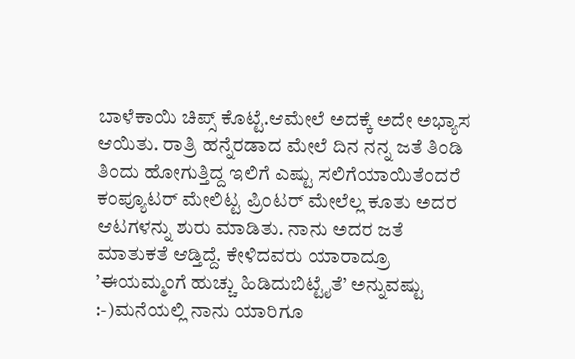ಬಾಳೆಕಾಯಿ ಚಿಪ್ಸ್ ಕೊಟ್ಟೆ.ಆಮೇಲೆ ಅದಕ್ಕೆ ಅದೇ ಅಭ್ಯಾಸ ಆಯಿತು. ರಾತ್ರಿ ಹನ್ನೆರಡಾದ ಮೇಲೆ ದಿನ ನನ್ನ ಜತೆ ತಿಂಡಿ ತಿಂದು ಹೋಗುತ್ತಿದ್ದ ಇಲಿಗೆ ಎಷ್ಟು ಸಲಿಗೆಯಾಯಿತೆಂದರೆ ಕಂಪ್ಯೂಟರ್ ಮೇಲಿಟ್ಟ ಪ್ರಿಂಟರ್ ಮೇಲೆಲ್ಲ ಕೂತು ಅದರ ಆಟಗಳನ್ನು ಶುರು ಮಾಡಿತು. ನಾನು ಅದರ ಜತೆ ಮಾತುಕತೆ ಆಡ್ತಿದ್ದೆ. ಕೇಳಿದವರು ಯಾರಾದ್ರೂ ’ಈಯಮ್ಮಂಗೆ ಹುಚ್ಚು ಹಿಡಿದುಬಿಟ್ಟೈತೆ’ ಅನ್ನುವಷ್ಟು :-)ಮನೆಯಲ್ಲಿ ನಾನು ಯಾರಿಗೂ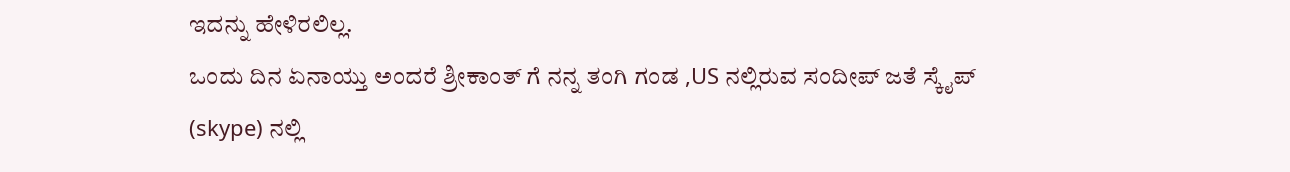ಇದನ್ನು ಹೇಳಿರಲಿಲ್ಲ.
ಒಂದು ದಿನ ಏನಾಯ್ತು ಅಂದರೆ ಶ್ರೀಕಾಂತ್ ಗೆ ನನ್ನ ತಂಗಿ ಗಂಡ ,US ನಲ್ಲಿರುವ ಸಂದೀಪ್ ಜತೆ ಸ್ಕೈಪ್ (skype) ನಲ್ಲಿ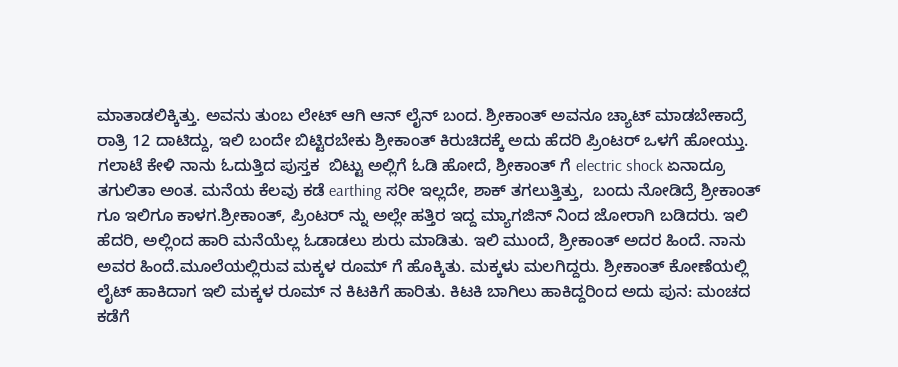ಮಾತಾಡಲಿಕ್ಕಿತ್ತು. ಅವನು ತುಂಬ ಲೇಟ್ ಆಗಿ ಆನ್ ಲೈನ್ ಬಂದ. ಶ್ರೀಕಾಂತ್ ಅವನೂ ಚ್ಯಾಟ್ ಮಾಡಬೇಕಾದ್ರೆ  ರಾತ್ರಿ 12 ದಾಟಿದ್ದು, ಇಲಿ ಬಂದೇ ಬಿಟ್ಟಿರಬೇಕು ಶ್ರೀಕಾಂತ್ ಕಿರುಚಿದಕ್ಕೆ ಅದು ಹೆದರಿ ಪ್ರಿಂಟರ್ ಒಳಗೆ ಹೋಯ್ತು. ಗಲಾಟೆ ಕೇಳಿ ನಾನು ಓದುತ್ತಿದ ಪುಸ್ತಕ  ಬಿಟ್ಟು ಅಲ್ಲಿಗೆ ಓಡಿ ಹೋದೆ, ಶ್ರೀಕಾಂತ್ ಗೆ electric shock ಏನಾದ್ರೂ ತಗುಲಿತಾ ಅಂತ. ಮನೆಯ ಕೆಲವು ಕಡೆ earthing ಸರೀ ಇಲ್ಲದೇ, ಶಾಕ್ ತಗಲುತ್ತಿತ್ತು,  ಬಂದು ನೋಡಿದ್ರೆ ಶ್ರೀಕಾಂತ್ ಗೂ ಇಲಿಗೂ ಕಾಳಗ.ಶ್ರೀಕಾಂತ್, ಪ್ರಿಂಟರ್ ನ್ನು ಅಲ್ಲೇ ಹತ್ತಿರ ಇದ್ದ ಮ್ಯಾಗಜಿನ್ ನಿಂದ ಜೋರಾಗಿ ಬಡಿದರು. ಇಲಿ ಹೆದರಿ, ಅಲ್ಲಿಂದ ಹಾರಿ ಮನೆಯೆಲ್ಲ ಓಡಾಡಲು ಶುರು ಮಾಡಿತು. ಇಲಿ ಮುಂದೆ, ಶ್ರೀಕಾಂತ್ ಅದರ ಹಿಂದೆ. ನಾನು ಅವರ ಹಿಂದೆ.ಮೂಲೆಯಲ್ಲಿರುವ ಮಕ್ಕಳ ರೂಮ್ ಗೆ ಹೊಕ್ಕಿತು. ಮಕ್ಕಳು ಮಲಗಿದ್ದರು. ಶ್ರೀಕಾಂತ್ ಕೋಣೆಯಲ್ಲಿ ಲೈಟ್ ಹಾಕಿದಾಗ ಇಲಿ ಮಕ್ಕಳ ರೂಮ್ ನ ಕಿಟಕಿಗೆ ಹಾರಿತು. ಕಿಟಕಿ ಬಾಗಿಲು ಹಾಕಿದ್ದರಿಂದ ಅದು ಪುನ: ಮಂಚದ ಕಡೆಗೆ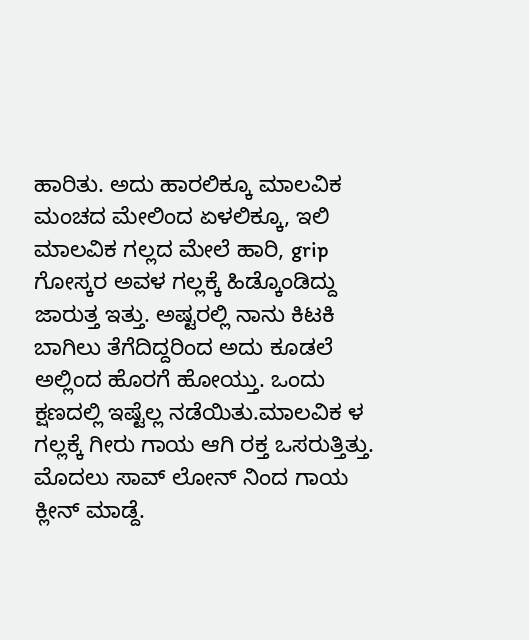ಹಾರಿತು. ಅದು ಹಾರಲಿಕ್ಕೂ ಮಾಲವಿಕ ಮಂಚದ ಮೇಲಿಂದ ಏಳಲಿಕ್ಕೂ, ಇಲಿ ಮಾಲವಿಕ ಗಲ್ಲದ ಮೇಲೆ ಹಾರಿ, grip ಗೋಸ್ಕರ ಅವಳ ಗಲ್ಲಕ್ಕೆ ಹಿಡ್ಕೊಂಡಿದ್ದು ಜಾರುತ್ತ ಇತ್ತು. ಅಷ್ಟರಲ್ಲಿ ನಾನು ಕಿಟಕಿ ಬಾಗಿಲು ತೆಗೆದಿದ್ದರಿಂದ ಅದು ಕೂಡಲೆ ಅಲ್ಲಿಂದ ಹೊರಗೆ ಹೋಯ್ತು. ಒಂದು ಕ್ಷಣದಲ್ಲಿ ಇಷ್ಟೆಲ್ಲ ನಡೆಯಿತು.ಮಾಲವಿಕ ಳ ಗಲ್ಲಕ್ಕೆ ಗೀರು ಗಾಯ ಆಗಿ ರಕ್ತ ಒಸರುತ್ತಿತ್ತು. ಮೊದಲು ಸಾವ್ ಲೋನ್ ನಿಂದ ಗಾಯ ಕ್ಲೀನ್ ಮಾಡ್ದೆ.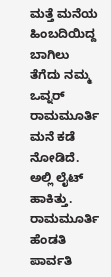ಮತ್ತೆ ಮನೆಯ ಹಿಂಬದಿಯಿದ್ದ ಬಾಗಿಲು ತೆಗೆದು ನಮ್ಮ ಒವ್ನರ್ ರಾಮಮೂರ್ತಿ ಮನೆ ಕಡೆ ನೋಡಿದೆ. ಅಲ್ಲಿ ಲೈಟ್ ಹಾಕಿತ್ತು. ರಾಮಮೂರ್ತಿ ಹೆಂಡತಿ ಪಾರ್ವತಿ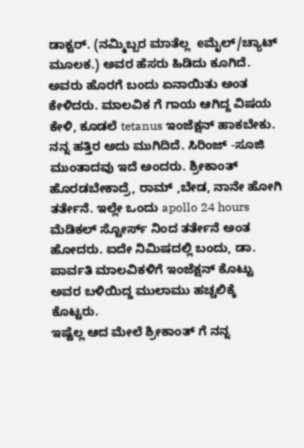ಡಾಕ್ಟರ್. (ನಮ್ಮಿಬ್ಬರ ಮಾತೆಲ್ಲ  eಮೈಲ್/ಚ್ಯಾಟ್ ಮೂಲಕ.) ಅವರ ಹೆಸರು ಹಿಡಿದು ಕೂಗಿದೆ. ಅವರು ಹೊರಗೆ ಬಂದು ಏನಾಯಿತು ಅಂತ ಕೇಳಿದರು. ಮಾಲವಿಕ ಗೆ ಗಾಯ ಆಗಿದ್ದ ವಿಷಯ ಕೇಳಿ, ಕೂಡಲೆ tetanus ಇಂಜೆಕ್ಷನ್ ಹಾಕಬೇಕು. ನನ್ನ ಹತ್ತಿರ ಅದು ಮುಗಿದಿದೆ. ಸಿರಿಂಜ್ -ಸೂಜಿ ಮುಂತಾದವು ಇದೆ ಅಂದರು. ಶ್ರೀಕಾಂತ್ ಹೊರಡಬೇಕಾದ್ರೆ, ರಾಮ್ ,ಬೇಡ, ನಾನೇ ಹೋಗಿ ತರ್ತೇನೆ. ಇಲ್ಲೇ ಒಂದು apollo 24 hours ಮೆಡಿಕಲ್ ಸ್ಟೋರ್ಸ್ ನಿಂದ ತರ್ತೇನೆ ಅಂತ ಹೋದರು. ಐದೇ ನಿಮಿಷದಲ್ಲಿ ಬಂದು, ಡಾ. ಪಾರ್ವತಿ ಮಾಲವಿಕಳಿಗೆ ಇಂಜೆಕ್ಷನ್ ಕೊಟ್ಟು ಅವರ ಬಳಿಯಿದ್ದ ಮುಲಾಮು ಹಚ್ಚಲಿಕ್ಕೆ ಕೊಟ್ಟರು.
ಇಷ್ಟೆಲ್ಲ ಆದ ಮೇಲೆ ಶ್ರೀಕಾಂತ್ ಗೆ ನನ್ನ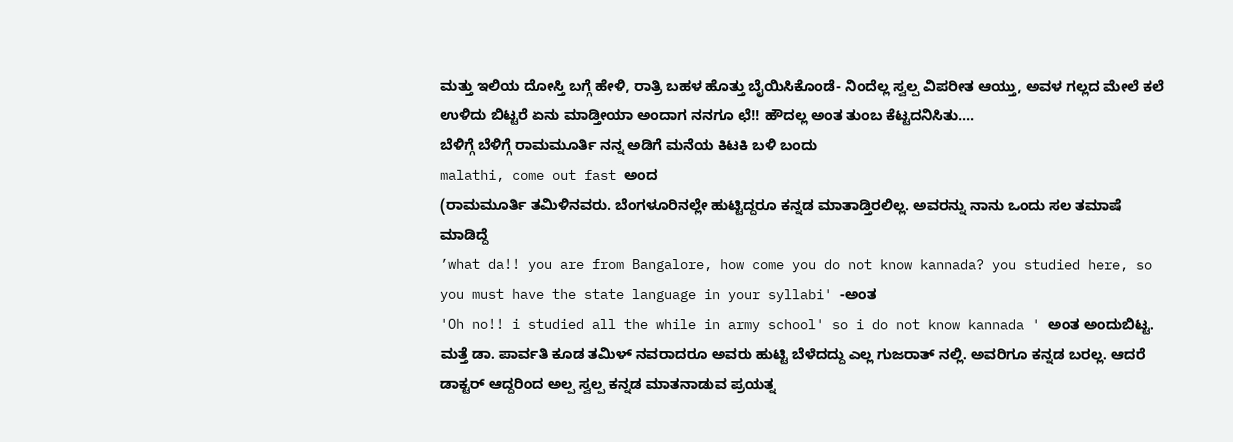ಮತ್ತು ಇಲಿಯ ದೋಸ್ತಿ ಬಗ್ಗೆ ಹೇಳಿ, ರಾತ್ರಿ ಬಹಳ ಹೊತ್ತು ಬೈಯಿಸಿಕೊಂಡೆ- ನಿಂದೆಲ್ಲ ಸ್ವಲ್ಪ ವಿಪರೀತ ಆಯ್ತು, ಅವಳ ಗಲ್ಲದ ಮೇಲೆ ಕಲೆ ಉಳಿದು ಬಿಟ್ಟರೆ ಏನು ಮಾಡ್ತೀಯಾ ಅಂದಾಗ ನನಗೂ ಛೆ!! ಹೌದಲ್ಲ ಅಂತ ತುಂಬ ಕೆಟ್ಟದನಿಸಿತು....
ಬೆಳಿಗ್ಗೆ ಬೆಳಿಗ್ಗೆ ರಾಮಮೂರ್ತಿ ನನ್ನ ಅಡಿಗೆ ಮನೆಯ ಕಿಟಕಿ ಬಳಿ ಬಂದು
malathi, come out fast ಅಂದ
(ರಾಮಮೂರ್ತಿ ತಮಿಳಿನವರು. ಬೆಂಗಳೂರಿನಲ್ಲೇ ಹುಟ್ಟಿದ್ದರೂ ಕನ್ನಡ ಮಾತಾಡ್ತಿರಲಿಲ್ಲ. ಅವರನ್ನು ನಾನು ಒಂದು ಸಲ ತಮಾಷೆ ಮಾಡಿದ್ದೆ
’what da!! you are from Bangalore, how come you do not know kannada? you studied here, so you must have the state language in your syllabi' -ಅಂತ
'Oh no!! i studied all the while in army school' so i do not know kannada ' ಅಂತ ಅಂದುಬಿಟ್ಟ.
ಮತ್ತೆ ಡಾ. ಪಾರ್ವತಿ ಕೂಡ ತಮಿಳ್ ನವರಾದರೂ ಅವರು ಹುಟ್ಟಿ ಬೆಳೆದದ್ದು ಎಲ್ಲ ಗುಜರಾತ್ ನಲ್ಲಿ. ಅವರಿಗೂ ಕನ್ನಡ ಬರಲ್ಲ. ಆದರೆ ಡಾಕ್ಟರ್ ಆದ್ದರಿಂದ ಅಲ್ಪ ಸ್ವಲ್ಪ ಕನ್ನಡ ಮಾತನಾಡುವ ಪ್ರಯತ್ನ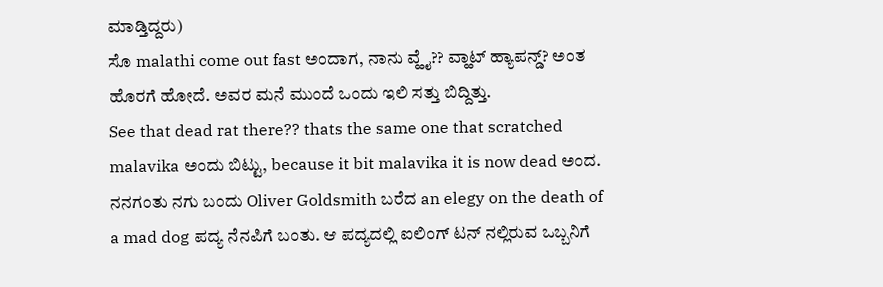ಮಾಡ್ತಿದ್ದರು)
ಸೊ malathi come out fast ಅಂದಾಗ, ನಾನು ವ್ಹೈ?? ವ್ಹಾಟ್ ಹ್ಯಾಪನ್ಡ್? ಅಂತ ಹೊರಗೆ ಹೋದೆ. ಅವರ ಮನೆ ಮುಂದೆ ಒಂದು ಇಲಿ ಸತ್ತು ಬಿದ್ದಿತ್ತು.
See that dead rat there?? thats the same one that scratched malavika ಅಂದು ಬಿಟ್ಟು, because it bit malavika it is now dead ಅಂದ. ನನಗಂತು ನಗು ಬಂದು Oliver Goldsmith ಬರೆದ an elegy on the death of a mad dog ಪದ್ಯ ನೆನಪಿಗೆ ಬಂತು. ಆ ಪದ್ಯದಲ್ಲಿ ಐಲಿಂಗ್ ಟನ್ ನಲ್ಲಿರುವ ಒಬ್ಬನಿಗೆ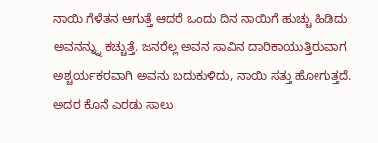ನಾಯಿ ಗೆಳೆತನ ಆಗುತ್ತೆ ಆದರೆ ಒಂದು ದಿನ ನಾಯಿಗೆ ಹುಚ್ಚು ಹಿಡಿದು ಅವನನ್ನ್ನು ಕಚ್ಚುತ್ತೆ. ಜನರೆಲ್ಲ ಅವನ ಸಾವಿನ ದಾರಿಕಾಯುತ್ತಿರುವಾಗ ಅಶ್ಚರ್ಯಕರವಾಗಿ ಅವನು ಬದುಕುಳಿದು, ನಾಯಿ ಸತ್ತು ಹೋಗುತ್ತದೆ. ಅದರ ಕೊನೆ ಎರಡು ಸಾಲು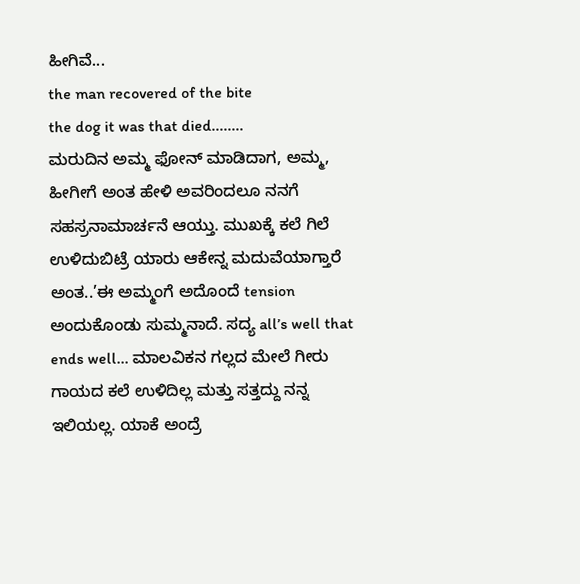ಹೀಗಿವೆ...
the man recovered of the bite
the dog it was that died........
ಮರುದಿನ ಅಮ್ಮ ಫೋನ್ ಮಾಡಿದಾಗ, ಅಮ್ಮ, ಹೀಗೀಗೆ ಅಂತ ಹೇಳಿ ಅವರಿಂದಲೂ ನನಗೆ ಸಹಸ್ರನಾಮಾರ್ಚನೆ ಆಯ್ತು. ಮುಖಕ್ಕೆ ಕಲೆ ಗಿಲೆ ಉಳಿದುಬಿಟ್ರೆ ಯಾರು ಆಕೇನ್ನ ಮದುವೆಯಾಗ್ತಾರೆ ಅಂತ..’ಈ ಅಮ್ಮಂಗೆ ಅದೊಂದೆ tension ಅಂದುಕೊಂಡು ಸುಮ್ಮನಾದೆ. ಸದ್ಯ all’s well that ends well... ಮಾಲವಿಕನ ಗಲ್ಲದ ಮೇಲೆ ಗೀರು ಗಾಯದ ಕಲೆ ಉಳಿದಿಲ್ಲ ಮತ್ತು ಸತ್ತದ್ದು ನನ್ನ ಇಲಿಯಲ್ಲ. ಯಾಕೆ ಅಂದ್ರೆ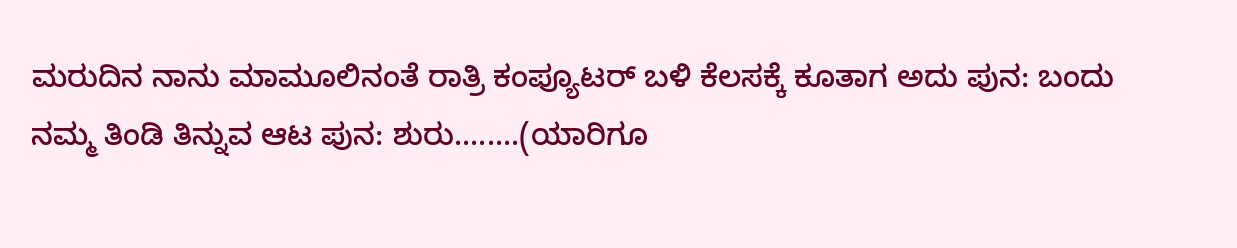ಮರುದಿನ ನಾನು ಮಾಮೂಲಿನಂತೆ ರಾತ್ರಿ ಕಂಪ್ಯೂಟರ್ ಬಳಿ ಕೆಲಸಕ್ಕೆ ಕೂತಾಗ ಅದು ಪುನ: ಬಂದು ನಮ್ಮ ತಿಂಡಿ ತಿನ್ನುವ ಆಟ ಪುನ: ಶುರು........(ಯಾರಿಗೂ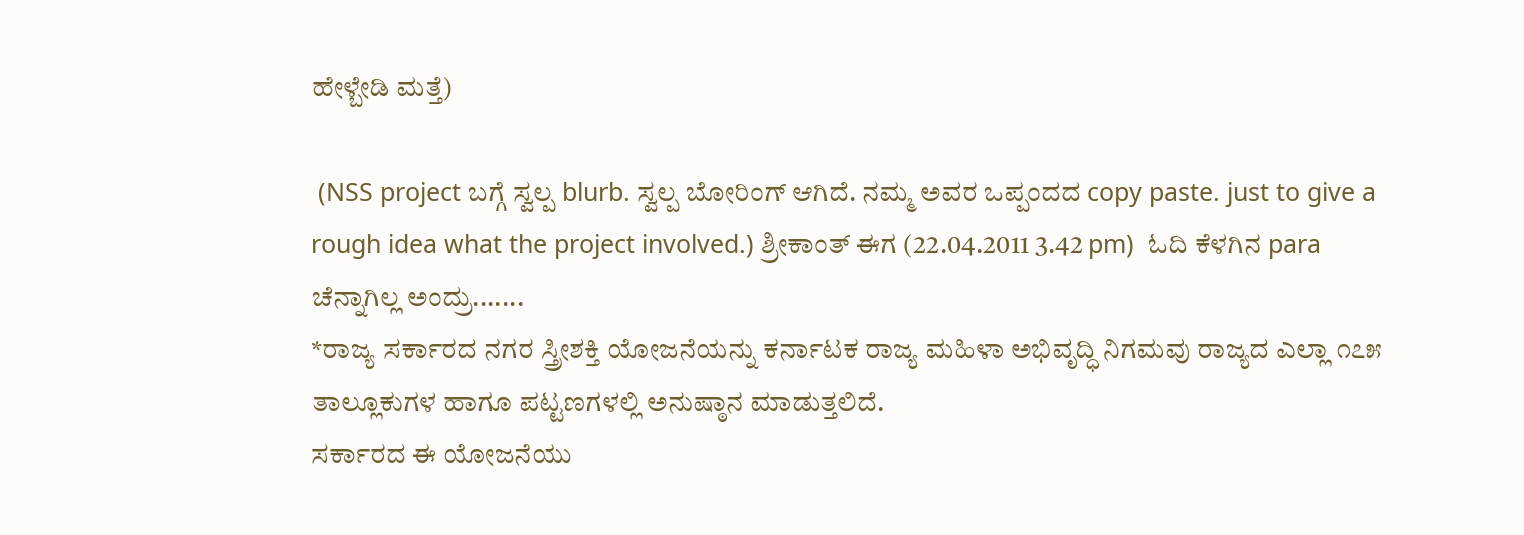ಹೇಳ್ಬೇಡಿ ಮತ್ತೆ)

 (NSS project ಬಗ್ಗೆ ಸ್ವಲ್ಪ blurb. ಸ್ವಲ್ಪ ಬೋರಿಂಗ್ ಆಗಿದೆ. ನಮ್ಮ ಅವರ ಒಪ್ಪಂದದ copy paste. just to give a rough idea what the project involved.) ಶ್ರೀಕಾಂತ್ ಈಗ (22.04.2011 3.42 pm)  ಓದಿ ಕೆಳಗಿನ para ಚೆನ್ನಾಗಿಲ್ಲ ಅಂದ್ರು.......
*ರಾಜ್ಯ ಸರ್ಕಾರದ ನಗರ ಸ್ತ್ರೀಶಕ್ತಿ ಯೋಜನೆಯನ್ನು ಕರ್ನಾಟಕ ರಾಜ್ಯ ಮಹಿಳಾ ಅಭಿವೃದ್ಧಿ ನಿಗಮವು ರಾಜ್ಯದ ಎಲ್ಲಾ ೧೭೫ ತಾಲ್ಲೂಕುಗಳ ಹಾಗೂ ಪಟ್ಟಣಗಳಲ್ಲಿ ಅನುಷ್ಠಾನ ಮಾಡುತ್ತಲಿದೆ.
ಸರ್ಕಾರದ ಈ ಯೋಜನೆಯು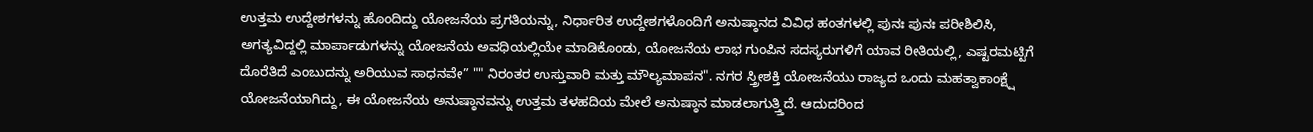ಉತ್ತಮ ಉದ್ದೇಶಗಳನ್ನು ಹೊಂದಿದ್ದು ಯೋಜನೆಯ ಪ್ರಗತಿಯನ್ನು, ನಿರ್ಧಾರಿತ ಉದ್ದೇಶಗಳೊಂದಿಗೆ ಅನುಷ್ಠಾನದ ವಿವಿಧ ಹಂತಗಳಲ್ಲಿ ಪುನಃ ಪುನಃ ಪರೀಶಿಲಿಸಿ, ಅಗತ್ಯವಿದ್ದಲ್ಲಿ ಮಾರ್ಪಾಡುಗಳನ್ನು ಯೋಜನೆಯ ಅವಧಿಯಲ್ಲಿಯೇ ಮಾಡಿಕೊಂಡು, ಯೋಜನೆಯ ಲಾಭ ಗುಂಪಿನ ಸದಸ್ಯರುಗಳಿಗೆ ಯಾವ ರೀತಿಯಲ್ಲಿ, ಎಷ್ಟರಮಟ್ಟಿಗೆ ದೊರೆತಿದೆ ಎಂಬುದನ್ನು ಅರಿಯುವ ಸಾಧನವೇ” "" ನಿರಂತರ ಉಸ್ತುವಾರಿ ಮತ್ತು ಮೌಲ್ಯಮಾಪನ". ನಗರ ಸ್ತ್ರೀಶಕ್ತಿ ಯೋಜನೆಯು ರಾಜ್ಯದ ಒಂದು ಮಹತ್ವಾಕಾಂಕ್ಷ್ಷೆ ಯೋಜನೆಯಾಗಿದ್ದು, ಈ ಯೋಜನೆಯ ಅನುಷ್ಠಾನವನ್ನು ಉತ್ತಮ ತಳಹದಿಯ ಮೇಲೆ ಅನುಷ್ಠಾನ ಮಾಡಲಾಗುತ್ತ್ತಿದೆ. ಆದುದರಿಂದ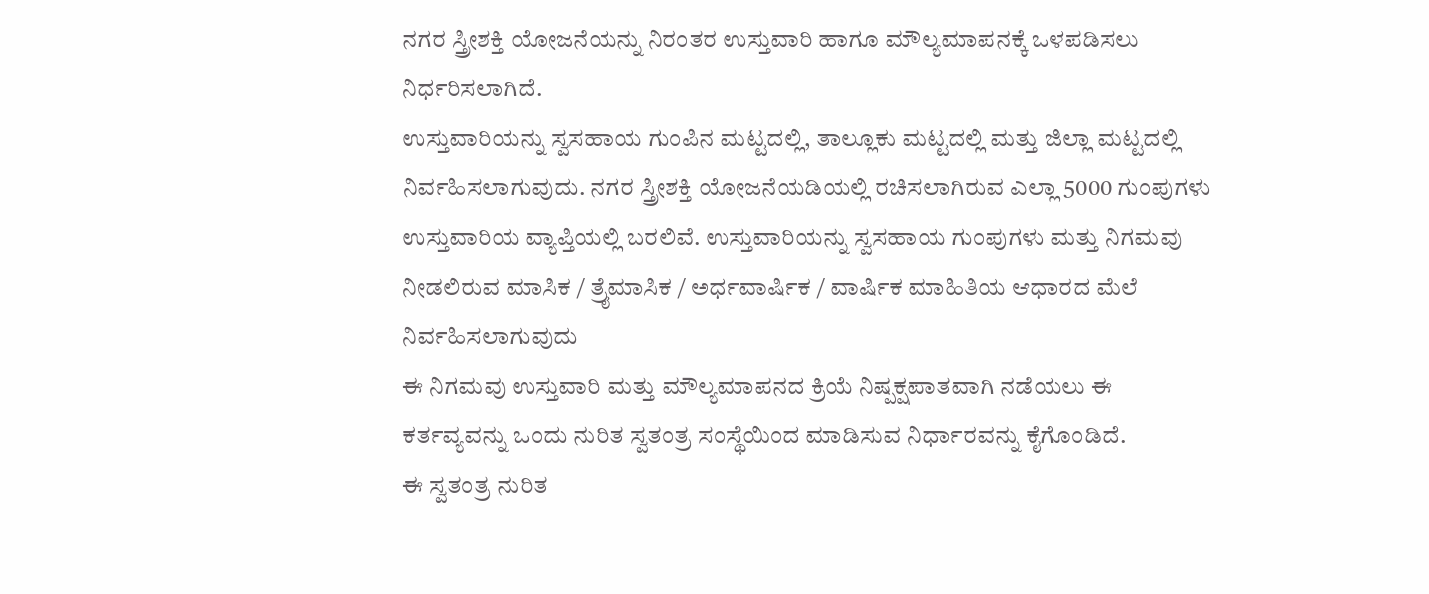ನಗರ ಸ್ತ್ರೀಶಕ್ತಿ ಯೋಜನೆಯನ್ನು ನಿರಂತರ ಉಸ್ತುವಾರಿ ಹಾಗೂ ಮೌಲ್ಯಮಾಪನಕ್ಕೆ ಒಳಪಡಿಸಲು ನಿರ್ಧರಿಸಲಾಗಿದೆ.
ಉಸ್ತುವಾರಿಯನ್ನು ಸ್ವಸಹಾಯ ಗುಂಪಿನ ಮಟ್ಟದಲ್ಲಿ, ತಾಲ್ಲೂಕು ಮಟ್ಟದಲ್ಲಿ ಮತ್ತು ಜಿಲ್ಲಾ ಮಟ್ಟದಲ್ಲಿ ನಿರ್ವಹಿಸಲಾಗುವುದು. ನಗರ ಸ್ತ್ರೀಶಕ್ತಿ ಯೋಜನೆಯಡಿಯಲ್ಲಿ ರಚಿಸಲಾಗಿರುವ ಎಲ್ಲಾ 5000 ಗುಂಪುಗಳು ಉಸ್ತುವಾರಿಯ ವ್ಯಾಪ್ತಿಯಲ್ಲಿ ಬರಲಿವೆ. ಉಸ್ತುವಾರಿಯನ್ನು ಸ್ವಸಹಾಯ ಗುಂಪುಗಳು ಮತ್ತು ನಿಗಮವು ನೀಡಲಿರುವ ಮಾಸಿಕ / ತ್ರೈಮಾಸಿಕ / ಅರ್ಧವಾರ್ಷಿಕ / ವಾರ್ಷಿಕ ಮಾಹಿತಿಯ ಆಧಾರದ ಮೆಲೆ ನಿರ್ವಹಿಸಲಾಗುವುದು
ಈ ನಿಗಮವು ಉಸ್ತುವಾರಿ ಮತ್ತು ಮೌಲ್ಯಮಾಪನದ ಕ್ರಿಯೆ ನಿಷ್ಪಕ್ಷಪಾತವಾಗಿ ನಡೆಯಲು ಈ ಕರ್ತವ್ಯವನ್ನು ಒಂದು ನುರಿತ ಸ್ವತಂತ್ರ ಸಂಸ್ಥೆಯಿಂದ ಮಾಡಿಸುವ ನಿರ್ಧಾರವನ್ನು ಕೈಗೊಂಡಿದೆ.
ಈ ಸ್ವತಂತ್ರ ನುರಿತ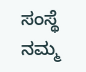ಸಂಸ್ಥೆ ನಮ್ಮ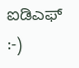ಐಡಿಎಫ್
:-)